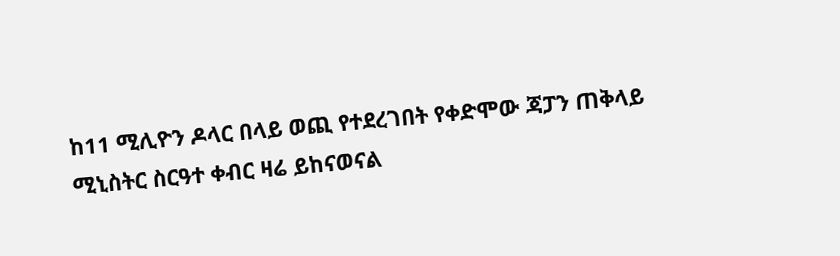ከ11 ሚሊዮን ዶላር በላይ ወጪ የተደረገበት የቀድሞው ጃፓን ጠቅላይ ሚኒስትር ስርዓተ ቀብር ዛሬ ይከናወናል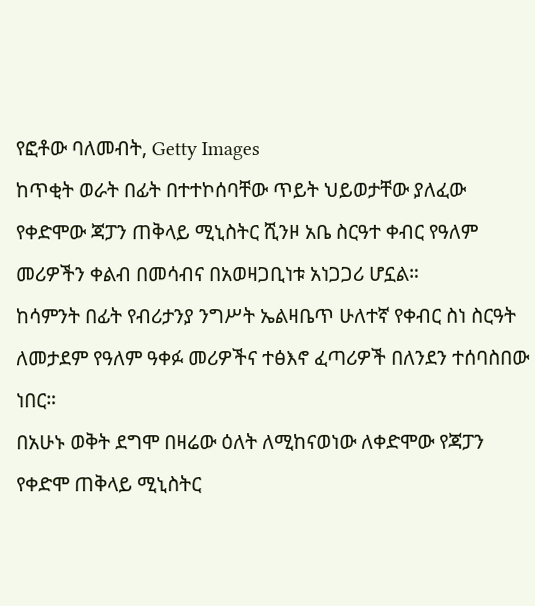የፎቶው ባለመብት, Getty Images
ከጥቂት ወራት በፊት በተተኮሰባቸው ጥይት ህይወታቸው ያለፈው የቀድሞው ጃፓን ጠቅላይ ሚኒስትር ሺንዞ አቤ ስርዓተ ቀብር የዓለም መሪዎችን ቀልብ በመሳብና በአወዛጋቢነቱ አነጋጋሪ ሆኗል።
ከሳምንት በፊት የብሪታንያ ንግሥት ኤልዛቤጥ ሁለተኛ የቀብር ስነ ስርዓት ለመታደም የዓለም ዓቀፉ መሪዎችና ተፅእኖ ፈጣሪዎች በለንደን ተሰባስበው ነበር።
በአሁኑ ወቅት ደግሞ በዛሬው ዕለት ለሚከናወነው ለቀድሞው የጃፓን የቀድሞ ጠቅላይ ሚኒስትር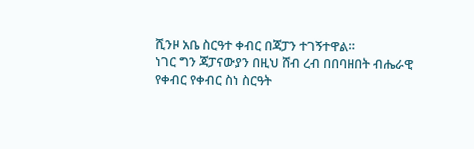ሺንዞ አቤ ስርዓተ ቀብር በጃፓን ተገኝተዋል።
ነገር ግን ጃፓናውያን በዚህ ሸብ ረብ በበባዘበት ብሔራዊ የቀብር የቀብር ስነ ስርዓት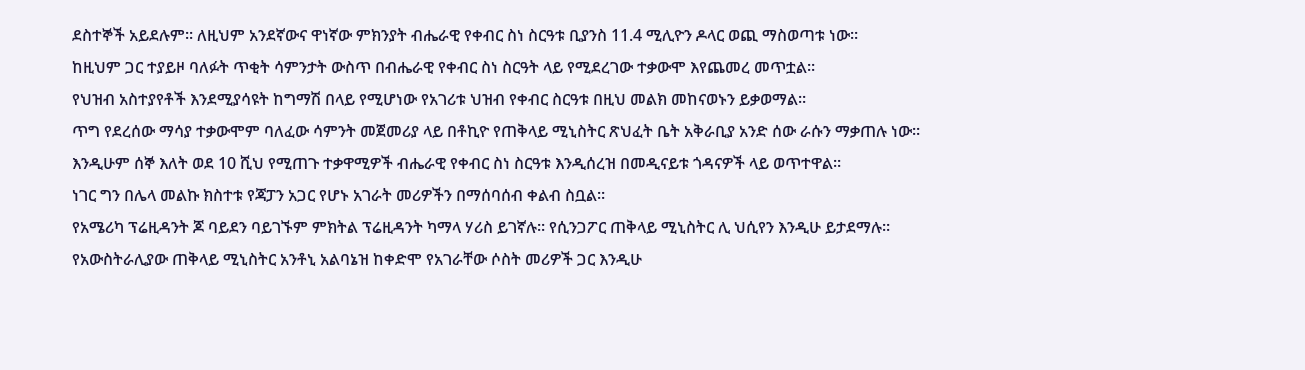ደስተኞች አይደሉም። ለዚህም አንደኛውና ዋነኛው ምክንያት ብሔራዊ የቀብር ስነ ስርዓቱ ቢያንስ 11.4 ሚሊዮን ዶላር ወጪ ማስወጣቱ ነው።
ከዚህም ጋር ተያይዞ ባለፉት ጥቂት ሳምንታት ውስጥ በብሔራዊ የቀብር ስነ ስርዓት ላይ የሚደረገው ተቃውሞ እየጨመረ መጥቷል።
የህዝብ አስተያየቶች እንደሚያሳዩት ከግማሽ በላይ የሚሆነው የአገሪቱ ህዝብ የቀብር ስርዓቱ በዚህ መልክ መከናወኑን ይቃወማል።
ጥግ የደረሰው ማሳያ ተቃውሞም ባለፈው ሳምንት መጀመሪያ ላይ በቶኪዮ የጠቅላይ ሚኒስትር ጽህፈት ቤት አቅራቢያ አንድ ሰው ራሱን ማቃጠሉ ነው።
እንዲሁም ሰኞ እለት ወደ 10 ሺህ የሚጠጉ ተቃዋሚዎች ብሔራዊ የቀብር ስነ ስርዓቱ እንዲሰረዝ በመዲናይቱ ጎዳናዎች ላይ ወጥተዋል።
ነገር ግን በሌላ መልኩ ክስተቱ የጃፓን አጋር የሆኑ አገራት መሪዎችን በማሰባሰብ ቀልብ ስቧል።
የአሜሪካ ፕሬዚዳንት ጆ ባይደን ባይገኙም ምክትል ፕሬዚዳንት ካማላ ሃሪስ ይገኛሉ። የሲንጋፖር ጠቅላይ ሚኒስትር ሊ ህሲየን እንዲሁ ይታደማሉ።
የአውስትራሊያው ጠቅላይ ሚኒስትር አንቶኒ አልባኔዝ ከቀድሞ የአገራቸው ሶስት መሪዎች ጋር እንዲሁ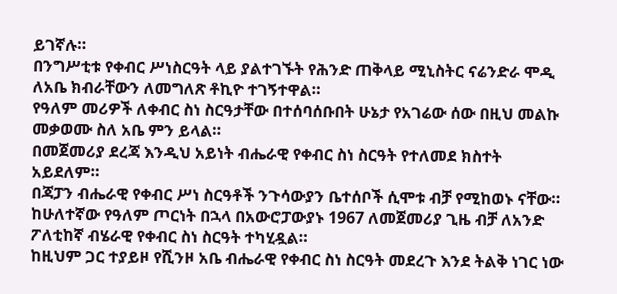ይገኛሉ።
በንግሥቲቱ የቀብር ሥነስርዓት ላይ ያልተገኙት የሕንድ ጠቅላይ ሚኒስትር ናሬንድራ ሞዲ ለአቤ ክብራቸውን ለመግለጽ ቶኪዮ ተገኝተዋል።
የዓለም መሪዎች ለቀብር ስነ ስርዓታቸው በተሰባሰቡበት ሁኔታ የአገሬው ሰው በዚህ መልኩ መቃወሙ ስለ አቤ ምን ይላል።
በመጀመሪያ ደረጃ እንዲህ አይነት ብሔራዊ የቀብር ስነ ስርዓት የተለመደ ክስተት አይደለም።
በጃፓን ብሔራዊ የቀብር ሥነ ስርዓቶች ንጉሳውያን ቤተሰቦች ሲሞቱ ብቻ የሚከወኑ ናቸው። ከሁለተኛው የዓለም ጦርነት በኋላ በአውሮፓውያኑ 1967 ለመጀመሪያ ጊዜ ብቻ ለአንድ ፖለቲከኛ ብሄራዊ የቀብር ስነ ስርዓት ተካሂዷል።
ከዚህም ጋር ተያይዞ የሺንዞ አቤ ብሔራዊ የቀብር ስነ ስርዓት መደረጉ እንደ ትልቅ ነገር ነው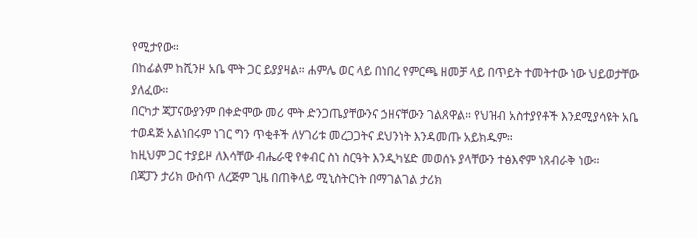የሚታየው።
በከፊልም ከሺንዞ አቤ ሞት ጋር ይያያዛል። ሐምሌ ወር ላይ በነበረ የምርጫ ዘመቻ ላይ በጥይት ተመትተው ነው ህይወታቸው ያለፈው።
በርካታ ጃፓናውያንም በቀድሞው መሪ ሞት ድንጋጤያቸውንና ኃዘናቸውን ገልጸዋል። የህዝብ አስተያየቶች እንደሚያሳዩት አቤ ተወዳጅ አልነበሩም ነገር ግን ጥቂቶች ለሃገሪቱ መረጋጋትና ደህንነት እንዳመጡ አይክዱም።
ከዚህም ጋር ተያይዞ ለእሳቸው ብሔራዊ የቀብር ስነ ስርዓት እንዲካሄድ መወሰኑ ያላቸውን ተፅእኖም ነጸብራቅ ነው።
በጃፓን ታሪክ ውስጥ ለረጅም ጊዜ በጠቅላይ ሚኒስትርነት በማገልገል ታሪክ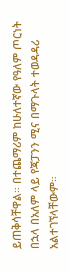ይጠቅሳቸዋል። በተጨማሪም ከሁለተኛው የዓለም ጦርነት በኋላ በአለም ላይ የጃፓንን ሚና በማጉላት ተወዳዳሪ አልተገኘላቸውም።